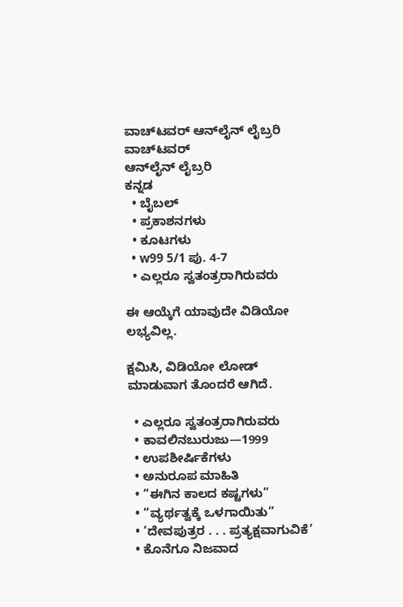ವಾಚ್‌ಟವರ್ ಆನ್‌ಲೈನ್ ಲೈಬ್ರರಿ
ವಾಚ್‌ಟವರ್
ಆನ್‌ಲೈನ್ ಲೈಬ್ರರಿ
ಕನ್ನಡ
  • ಬೈಬಲ್
  • ಪ್ರಕಾಶನಗಳು
  • ಕೂಟಗಳು
  • w99 5/1 ಪು. 4-7
  • ಎಲ್ಲರೂ ಸ್ವತಂತ್ರರಾಗಿರುವರು

ಈ ಆಯ್ಕೆಗೆ ಯಾವುದೇ ವಿಡಿಯೋ ಲಭ್ಯವಿಲ್ಲ.

ಕ್ಷಮಿಸಿ, ವಿಡಿಯೋ ಲೋಡ್ ಮಾಡುವಾಗ ತೊಂದರೆ ಆಗಿದೆ.

  • ಎಲ್ಲರೂ ಸ್ವತಂತ್ರರಾಗಿರುವರು
  • ಕಾವಲಿನಬುರುಜು—1999
  • ಉಪಶೀರ್ಷಿಕೆಗಳು
  • ಅನುರೂಪ ಮಾಹಿತಿ
  • “ಈಗಿನ ಕಾಲದ ಕಷ್ಟಗಳು”
  • “ವ್ಯರ್ಥತ್ವಕ್ಕೆ ಒಳಗಾಯಿತು”
  • ‘ದೇವಪುತ್ರರ . . . ಪ್ರತ್ಯಕ್ಷವಾಗುವಿಕೆ’
  • ಕೊನೆಗೂ ನಿಜವಾದ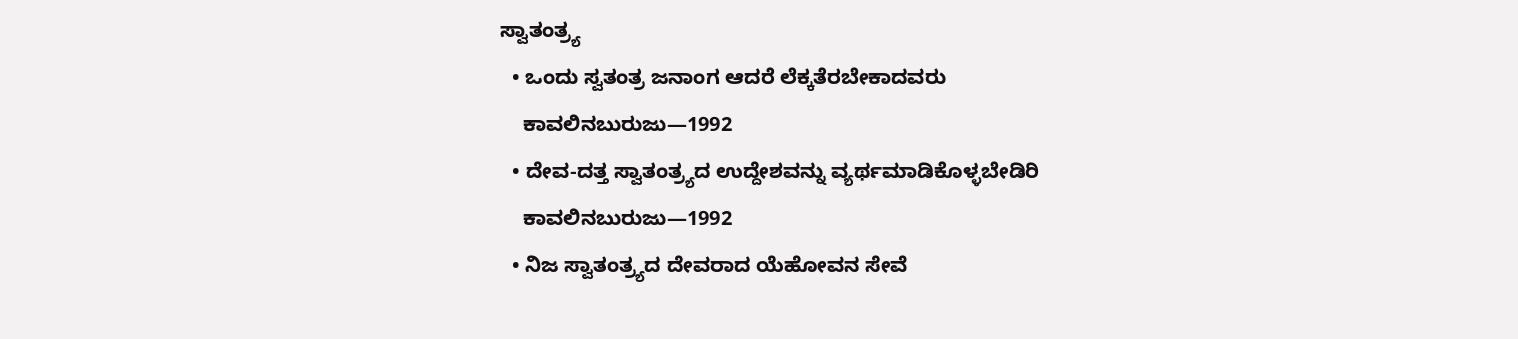ಸ್ವಾತಂತ್ರ್ಯ
  • ಒಂದು ಸ್ವತಂತ್ರ ಜನಾಂಗ ಆದರೆ ಲೆಕ್ಕತೆರಬೇಕಾದವರು
    ಕಾವಲಿನಬುರುಜು—1992
  • ದೇವ-ದತ್ತ ಸ್ವಾತಂತ್ರ್ಯದ ಉದ್ದೇಶವನ್ನು ವ್ಯರ್ಥಮಾಡಿಕೊಳ್ಳಬೇಡಿರಿ
    ಕಾವಲಿನಬುರುಜು—1992
  • ನಿಜ ಸ್ವಾತಂತ್ರ್ಯದ ದೇವರಾದ ಯೆಹೋವನ ಸೇವೆ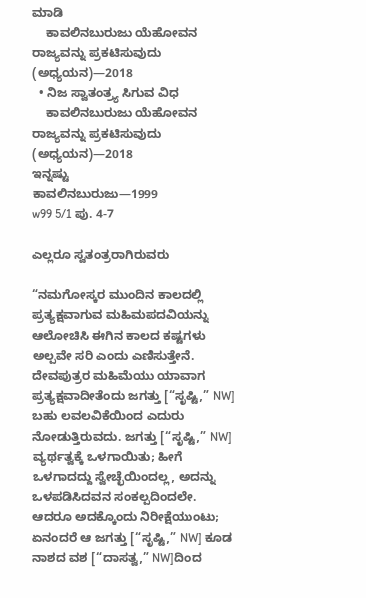ಮಾಡಿ
    ಕಾವಲಿನಬುರುಜು ಯೆಹೋವನ ರಾಜ್ಯವನ್ನು ಪ್ರಕಟಿಸುವುದು (ಅಧ್ಯಯನ)—2018
  • ನಿಜ ಸ್ವಾತಂತ್ರ್ಯ ಸಿಗುವ ವಿಧ
    ಕಾವಲಿನಬುರುಜು ಯೆಹೋವನ ರಾಜ್ಯವನ್ನು ಪ್ರಕಟಿಸುವುದು (ಅಧ್ಯಯನ)—2018
ಇನ್ನಷ್ಟು
ಕಾವಲಿನಬುರುಜು—1999
w99 5/1 ಪು. 4-7

ಎಲ್ಲರೂ ಸ್ವತಂತ್ರರಾಗಿರುವರು

“ನಮಗೋಸ್ಕರ ಮುಂದಿನ ಕಾಲದಲ್ಲಿ ಪ್ರತ್ಯಕ್ಷವಾಗುವ ಮಹಿಮಪದವಿಯನ್ನು ಆಲೋಚಿಸಿ ಈಗಿನ ಕಾಲದ ಕಷ್ಟಗಳು ಅಲ್ಪವೇ ಸರಿ ಎಂದು ಎಣಿಸುತ್ತೇನೆ. ದೇವಪುತ್ರರ ಮಹಿಮೆಯು ಯಾವಾಗ ಪ್ರತ್ಯಕ್ಷವಾದೀತೆಂದು ಜಗತ್ತು [“ಸೃಷ್ಟಿ,” NW] ಬಹು ಲವಲವಿಕೆಯಿಂದ ಎದುರು ನೋಡುತ್ತಿರುವದು. ಜಗತ್ತು [“ಸೃಷ್ಟಿ,” NW] ವ್ಯರ್ಥತ್ವಕ್ಕೆ ಒಳಗಾಯಿತು; ಹೀಗೆ ಒಳಗಾದದ್ದು ಸ್ವೇಚ್ಛೆಯಿಂದಲ್ಲ, ಅದನ್ನು ಒಳಪಡಿಸಿದವನ ಸಂಕಲ್ಪದಿಂದಲೇ. ಆದರೂ ಅದಕ್ಕೊಂದು ನಿರೀಕ್ಷೆಯುಂಟು; ಏನಂದರೆ ಆ ಜಗತ್ತು [“ಸೃಷ್ಟಿ,” NW] ಕೂಡ ನಾಶದ ವಶ [“ದಾಸತ್ವ,” NW]ದಿಂದ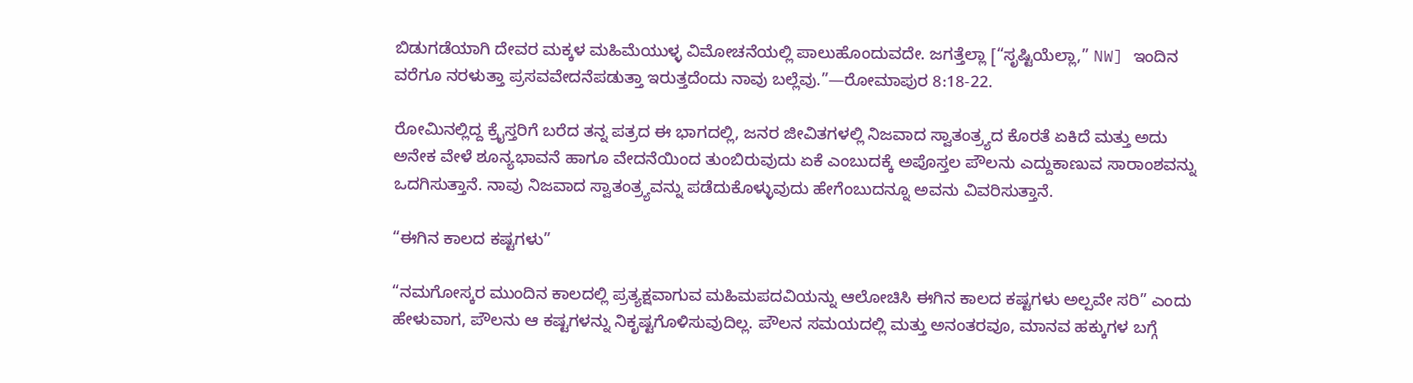ಬಿಡುಗಡೆಯಾಗಿ ದೇವರ ಮಕ್ಕಳ ಮಹಿಮೆಯುಳ್ಳ ವಿಮೋಚನೆಯಲ್ಲಿ ಪಾಲುಹೊಂದುವದೇ. ಜಗತ್ತೆಲ್ಲಾ [“ಸೃಷ್ಟಿಯೆಲ್ಲಾ,” NW] ಇಂದಿನ ವರೆಗೂ ನರಳುತ್ತಾ ಪ್ರಸವವೇದನೆಪಡುತ್ತಾ ಇರುತ್ತದೆಂದು ನಾವು ಬಲ್ಲೆವು.”—ರೋಮಾಪುರ 8:18-22.

ರೋಮಿನಲ್ಲಿದ್ದ ಕ್ರೈಸ್ತರಿಗೆ ಬರೆದ ತನ್ನ ಪತ್ರದ ಈ ಭಾಗದಲ್ಲಿ, ಜನರ ಜೀವಿತಗಳಲ್ಲಿ ನಿಜವಾದ ಸ್ವಾತಂತ್ರ್ಯದ ಕೊರತೆ ಏಕಿದೆ ಮತ್ತು ಅದು ಅನೇಕ ವೇಳೆ ಶೂನ್ಯಭಾವನೆ ಹಾಗೂ ವೇದನೆಯಿಂದ ತುಂಬಿರುವುದು ಏಕೆ ಎಂಬುದಕ್ಕೆ ಅಪೊಸ್ತಲ ಪೌಲನು ಎದ್ದುಕಾಣುವ ಸಾರಾಂಶವನ್ನು ಒದಗಿಸುತ್ತಾನೆ. ನಾವು ನಿಜವಾದ ಸ್ವಾತಂತ್ರ್ಯವನ್ನು ಪಡೆದುಕೊಳ್ಳುವುದು ಹೇಗೆಂಬುದನ್ನೂ ಅವನು ವಿವರಿಸುತ್ತಾನೆ.

“ಈಗಿನ ಕಾಲದ ಕಷ್ಟಗಳು”

“ನಮಗೋಸ್ಕರ ಮುಂದಿನ ಕಾಲದಲ್ಲಿ ಪ್ರತ್ಯಕ್ಷವಾಗುವ ಮಹಿಮಪದವಿಯನ್ನು ಆಲೋಚಿಸಿ ಈಗಿನ ಕಾಲದ ಕಷ್ಟಗಳು ಅಲ್ಪವೇ ಸರಿ” ಎಂದು ಹೇಳುವಾಗ, ಪೌಲನು ಆ ಕಷ್ಟಗಳನ್ನು ನಿಕೃಷ್ಟಗೊಳಿಸುವುದಿಲ್ಲ. ಪೌಲನ ಸಮಯದಲ್ಲಿ ಮತ್ತು ಅನಂತರವೂ, ಮಾನವ ಹಕ್ಕುಗಳ ಬಗ್ಗೆ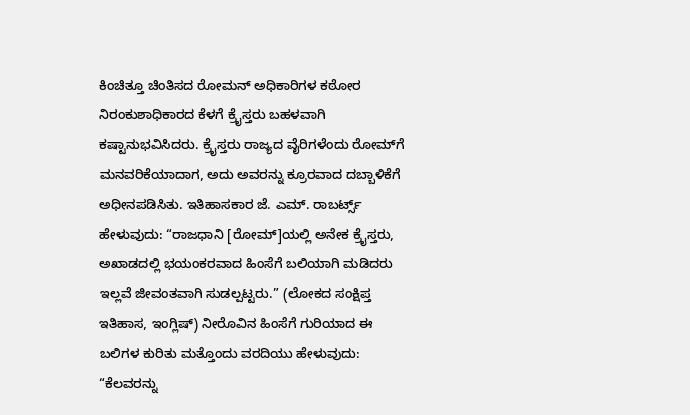ಕಿಂಚಿತ್ತೂ ಚಿಂತಿಸದ ರೋಮನ್‌ ಅಧಿಕಾರಿಗಳ ಕಠೋರ ನಿರಂಕುಶಾಧಿಕಾರದ ಕೆಳಗೆ ಕ್ರೈಸ್ತರು ಬಹಳವಾಗಿ ಕಷ್ಟಾನುಭವಿಸಿದರು. ಕ್ರೈಸ್ತರು ರಾಜ್ಯದ ವೈರಿಗಳೆಂದು ರೋಮ್‌ಗೆ ಮನವರಿಕೆಯಾದಾಗ, ಅದು ಅವರನ್ನು ಕ್ರೂರವಾದ ದಬ್ಬಾಳಿಕೆಗೆ ಅಧೀನಪಡಿಸಿತು. ಇತಿಹಾಸಕಾರ ಜೆ. ಎಮ್‌. ರಾಬರ್ಟ್ಸ್‌ ಹೇಳುವುದು: “ರಾಜಧಾನಿ [ರೋಮ್‌]ಯಲ್ಲಿ ಅನೇಕ ಕ್ರೈಸ್ತರು, ಅಖಾಡದಲ್ಲಿ ಭಯಂಕರವಾದ ಹಿಂಸೆಗೆ ಬಲಿಯಾಗಿ ಮಡಿದರು ಇಲ್ಲವೆ ಜೀವಂತವಾಗಿ ಸುಡಲ್ಪಟ್ಟರು.” (ಲೋಕದ ಸಂಕ್ಷಿಪ್ತ ಇತಿಹಾಸ, ಇಂಗ್ಲಿಷ್‌) ನೀರೊವಿನ ಹಿಂಸೆಗೆ ಗುರಿಯಾದ ಈ ಬಲಿಗಳ ಕುರಿತು ಮತ್ತೊಂದು ವರದಿಯು ಹೇಳುವುದು: “ಕೆಲವರನ್ನು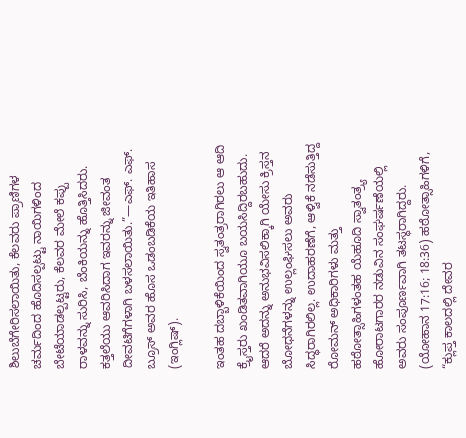ಶಿಲುಬೆಗೇರಿಸಲಾಯಿತು, ಕೆಲವರು ಪ್ರಾಣಿಗಳ ಚರ್ಮದಿಂದ ಹೊದಿಸಲ್ಪಟ್ಟು ನಾಯಿಗಳಿಂದ ಬೇಟೆಯಾಡಲ್ಪಟ್ಟರು, ಕೆಲವರ ಮೇಲೆ ಕಪ್ಪು ರಾಳವನ್ನು ಸುರಿಸಿ, ಬೆಂಕಿಯನ್ನು ಹೊತ್ತಿಸಿದರು. ಕತ್ತಲೆಯು ಆವರಿಸಿದಾಗ ಇವರನ್ನು ಜೀವಂತ ದೀವಟಿಗೆಗಳಾಗಿ ಬಳಸಲಾಯಿತು.”—ಎಫ್‌. ಎಫ್‌. ಬ್ರೂಸ್‌ ಅವರ ಹೊಸ ಒಡಂಬಡಿಕೆಯ ಇತಿಹಾಸ (ಇಂಗ್ಲಿಷ್‌).

ಇಂತಹ ದಬ್ಬಾಳಿಕೆಯಿಂದ ಸ್ವತಂತ್ರರಾಗಿರಲು ಆ ಆದಿ ಕ್ರೈಸ್ತರು ಖಂಡಿತವಾಗಿಯೂ ಬಯಸಿದ್ದಿರಬಹುದು. ಆದರೆ ಅದನ್ನು ಅನುಭವಿಸಲಿಕ್ಕಾಗಿ ಯೇಸು ಕ್ರಿಸ್ತನ ಬೋಧನೆಗಳನ್ನು ಉಲ್ಲಂಘಿಸಲು ಅವರು ಸಿದ್ಧರಾಗಿರಲಿಲ್ಲ. ಉದಾಹರಣೆಗೆ, ಆಳ್ವಿಕೆ ನಡೆಸುತ್ತಿದ್ದ ರೋಮನ್‌ ಅಧಿಕಾರಿಗಳು ಮತ್ತು ಹಠೋತ್ಸಾಹಿಗಳಂತಹ ಯೆಹೂದಿ ಸ್ವಾತಂತ್ರ್ಯ ಹೋರಾಟಗಾರರ ನಡುವಿನ ಸಂಘರ್ಷಣೆಯಲ್ಲಿ ಅವರು ಸಂಪೂರ್ಣವಾಗಿ ತಟಸ್ಥರಾಗಿದ್ದರು. (ಯೋಹಾನ 17:16; 18:36) ಹಠೋತ್ಸಾಹಿಗಳಿಗೆ, “ಕ್ಲುಪ್ತ ಕಾಲದಲ್ಲಿ ದೇವರ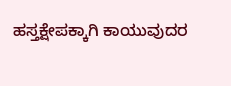ಹಸ್ತಕ್ಷೇಪಕ್ಕಾಗಿ ಕಾಯುವುದರ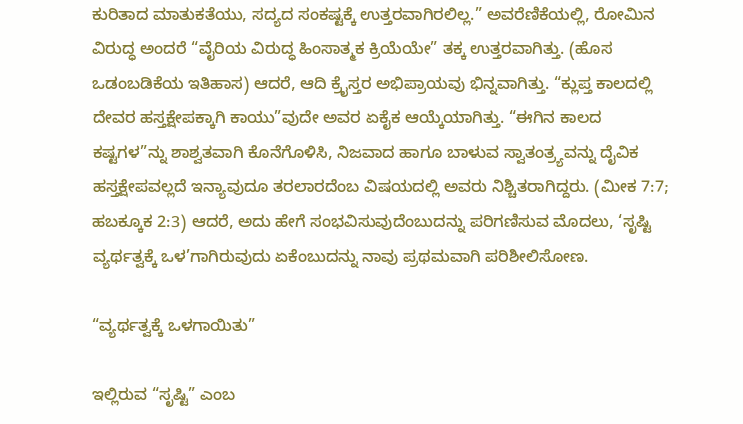ಕುರಿತಾದ ಮಾತುಕತೆಯು, ಸದ್ಯದ ಸಂಕಷ್ಟಕ್ಕೆ ಉತ್ತರವಾಗಿರಲಿಲ್ಲ.” ಅವರೆಣಿಕೆಯಲ್ಲಿ, ರೋಮಿನ ವಿರುದ್ಧ ಅಂದರೆ “ವೈರಿಯ ವಿರುದ್ಧ ಹಿಂಸಾತ್ಮಕ ಕ್ರಿಯೆಯೇ” ತಕ್ಕ ಉತ್ತರವಾಗಿತ್ತು. (ಹೊಸ ಒಡಂಬಡಿಕೆಯ ಇತಿಹಾಸ) ಆದರೆ, ಆದಿ ಕ್ರೈಸ್ತರ ಅಭಿಪ್ರಾಯವು ಭಿನ್ನವಾಗಿತ್ತು. “ಕ್ಲುಪ್ತ ಕಾಲದಲ್ಲಿ ದೇವರ ಹಸ್ತಕ್ಷೇಪಕ್ಕಾಗಿ ಕಾಯು”ವುದೇ ಅವರ ಏಕೈಕ ಆಯ್ಕೆಯಾಗಿತ್ತು. “ಈಗಿನ ಕಾಲದ ಕಷ್ಟಗಳ”ನ್ನು ಶಾಶ್ವತವಾಗಿ ಕೊನೆಗೊಳಿಸಿ, ನಿಜವಾದ ಹಾಗೂ ಬಾಳುವ ಸ್ವಾತಂತ್ರ್ಯವನ್ನು ದೈವಿಕ ಹಸ್ತಕ್ಷೇಪವಲ್ಲದೆ ಇನ್ಯಾವುದೂ ತರಲಾರದೆಂಬ ವಿಷಯದಲ್ಲಿ ಅವರು ನಿಶ್ಚಿತರಾಗಿದ್ದರು. (ಮೀಕ 7:7; ಹಬಕ್ಕೂಕ 2:3) ಆದರೆ, ಅದು ಹೇಗೆ ಸಂಭವಿಸುವುದೆಂಬುದನ್ನು ಪರಿಗಣಿಸುವ ಮೊದಲು, ‘ಸೃಷ್ಟಿ ವ್ಯರ್ಥತ್ವಕ್ಕೆ ಒಳ’ಗಾಗಿರುವುದು ಏಕೆಂಬುದನ್ನು ನಾವು ಪ್ರಥಮವಾಗಿ ಪರಿಶೀಲಿಸೋಣ.

“ವ್ಯರ್ಥತ್ವಕ್ಕೆ ಒಳಗಾಯಿತು”

ಇಲ್ಲಿರುವ “ಸೃಷ್ಟಿ” ಎಂಬ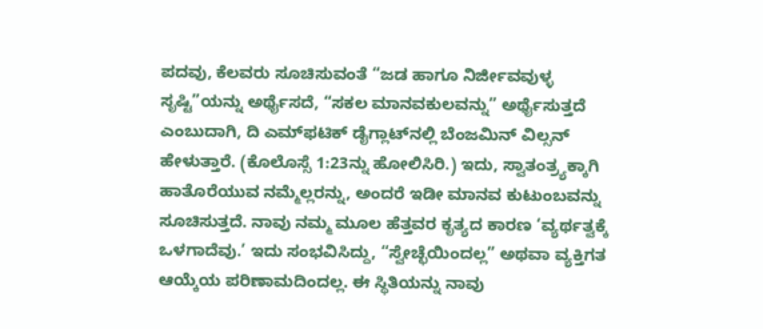ಪದವು, ಕೆಲವರು ಸೂಚಿಸುವಂತೆ “ಜಡ ಹಾಗೂ ನಿರ್ಜೀವವುಳ್ಳ ಸೃಷ್ಟಿ”ಯನ್ನು ಅರ್ಥೈಸದೆ, “ಸಕಲ ಮಾನವಕುಲವನ್ನು” ಅರ್ಥೈಸುತ್ತದೆ ಎಂಬುದಾಗಿ, ದಿ ಎಮ್‌ಫಟಿಕ್‌ ಡೈಗ್ಲಾಟ್‌ನಲ್ಲಿ ಬೆಂಜಮಿನ್‌ ವಿಲ್ಸನ್‌ ಹೇಳುತ್ತಾರೆ. (ಕೊಲೊಸ್ಸೆ 1:23ನ್ನು ಹೋಲಿಸಿರಿ.) ಇದು, ಸ್ವಾತಂತ್ರ್ಯಕ್ಕಾಗಿ ಹಾತೊರೆಯುವ ನಮ್ಮೆಲ್ಲರನ್ನು, ಅಂದರೆ ಇಡೀ ಮಾನವ ಕುಟುಂಬವನ್ನು ಸೂಚಿಸುತ್ತದೆ. ನಾವು ನಮ್ಮ ಮೂಲ ಹೆತ್ತವರ ಕೃತ್ಯದ ಕಾರಣ ‘ವ್ಯರ್ಥತ್ವಕ್ಕೆ ಒಳಗಾದೆವು.’ ಇದು ಸಂಭವಿಸಿದ್ದು, “ಸ್ವೇಚ್ಛೆಯಿಂದಲ್ಲ” ಅಥವಾ ವ್ಯಕ್ತಿಗತ ಆಯ್ಕೆಯ ಪರಿಣಾಮದಿಂದಲ್ಲ. ಈ ಸ್ಥಿತಿಯನ್ನು ನಾವು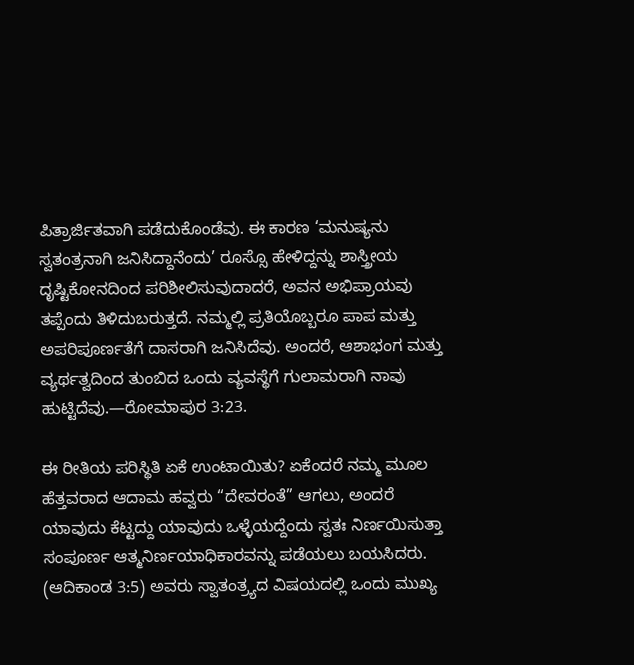ಪಿತ್ರಾರ್ಜಿತವಾಗಿ ಪಡೆದುಕೊಂಡೆವು. ಈ ಕಾರಣ ‘ಮನುಷ್ಯನು ಸ್ವತಂತ್ರನಾಗಿ ಜನಿಸಿದ್ದಾನೆಂದು’ ರೂಸ್ಸೊ ಹೇಳಿದ್ದನ್ನು ಶಾಸ್ತ್ರೀಯ ದೃಷ್ಟಿಕೋನದಿಂದ ಪರಿಶೀಲಿಸುವುದಾದರೆ, ಅವನ ಅಭಿಪ್ರಾಯವು ತಪ್ಪೆಂದು ತಿಳಿದುಬರುತ್ತದೆ. ನಮ್ಮಲ್ಲಿ ಪ್ರತಿಯೊಬ್ಬರೂ ಪಾಪ ಮತ್ತು ಅಪರಿಪೂರ್ಣತೆಗೆ ದಾಸರಾಗಿ ಜನಿಸಿದೆವು. ಅಂದರೆ, ಆಶಾಭಂಗ ಮತ್ತು ವ್ಯರ್ಥತ್ವದಿಂದ ತುಂಬಿದ ಒಂದು ವ್ಯವಸ್ಥೆಗೆ ಗುಲಾಮರಾಗಿ ನಾವು ಹುಟ್ಟಿದೆವು.—ರೋಮಾಪುರ 3:23.

ಈ ರೀತಿಯ ಪರಿಸ್ಥಿತಿ ಏಕೆ ಉಂಟಾಯಿತು? ಏಕೆಂದರೆ ನಮ್ಮ ಮೂಲ ಹೆತ್ತವರಾದ ಆದಾಮ ಹವ್ವರು “ದೇವರಂತೆ” ಆಗಲು, ಅಂದರೆ ಯಾವುದು ಕೆಟ್ಟದ್ದು ಯಾವುದು ಒಳ್ಳೆಯದ್ದೆಂದು ಸ್ವತಃ ನಿರ್ಣಯಿಸುತ್ತಾ ಸಂಪೂರ್ಣ ಆತ್ಮನಿರ್ಣಯಾಧಿಕಾರವನ್ನು ಪಡೆಯಲು ಬಯಸಿದರು. (ಆದಿಕಾಂಡ 3:5) ಅವರು ಸ್ವಾತಂತ್ರ್ಯದ ವಿಷಯದಲ್ಲಿ ಒಂದು ಮುಖ್ಯ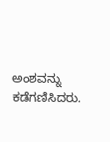ಅಂಶವನ್ನು ಕಡೆಗಣಿಸಿದರು.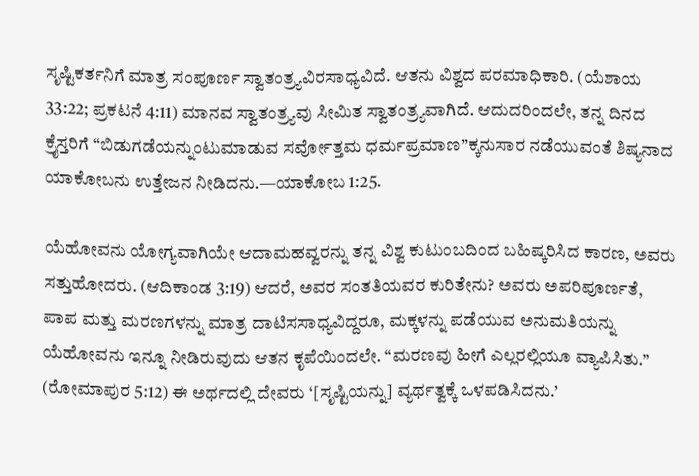ಸೃಷ್ಟಿಕರ್ತನಿಗೆ ಮಾತ್ರ ಸಂಪೂರ್ಣ ಸ್ವಾತಂತ್ರ್ಯವಿರಸಾಧ್ಯವಿದೆ. ಆತನು ವಿಶ್ವದ ಪರಮಾಧಿಕಾರಿ. (ಯೆಶಾಯ 33:22; ಪ್ರಕಟನೆ 4:11) ಮಾನವ ಸ್ವಾತಂತ್ರ್ಯವು ಸೀಮಿತ ಸ್ವಾತಂತ್ರ್ಯವಾಗಿದೆ. ಆದುದರಿಂದಲೇ, ತನ್ನ ದಿನದ ಕ್ರೈಸ್ತರಿಗೆ “ಬಿಡುಗಡೆಯನ್ನುಂಟುಮಾಡುವ ಸರ್ವೋತ್ತಮ ಧರ್ಮಪ್ರಮಾಣ”ಕ್ಕನುಸಾರ ನಡೆಯುವಂತೆ ಶಿಷ್ಯನಾದ ಯಾಕೋಬನು ಉತ್ತೇಜನ ನೀಡಿದನು.—ಯಾಕೋಬ 1:25.

ಯೆಹೋವನು ಯೋಗ್ಯವಾಗಿಯೇ ಆದಾಮಹವ್ವರನ್ನು ತನ್ನ ವಿಶ್ವ ಕುಟುಂಬದಿಂದ ಬಹಿಷ್ಕರಿಸಿದ ಕಾರಣ, ಅವರು ಸತ್ತುಹೋದರು. (ಆದಿಕಾಂಡ 3:19) ಆದರೆ, ಅವರ ಸಂತತಿಯವರ ಕುರಿತೇನು? ಅವರು ಅಪರಿಪೂರ್ಣತೆ, ಪಾಪ ಮತ್ತು ಮರಣಗಳನ್ನು ಮಾತ್ರ ದಾಟಿಸಸಾಧ್ಯವಿದ್ದರೂ, ಮಕ್ಕಳನ್ನು ಪಡೆಯುವ ಅನುಮತಿಯನ್ನು ಯೆಹೋವನು ಇನ್ನೂ ನೀಡಿರುವುದು ಆತನ ಕೃಪೆಯಿಂದಲೇ. “ಮರಣವು ಹೀಗೆ ಎಲ್ಲರಲ್ಲಿಯೂ ವ್ಯಾಪಿಸಿತು.” (ರೋಮಾಪುರ 5:12) ಈ ಅರ್ಥದಲ್ಲಿ ದೇವರು ‘[ಸೃಷ್ಟಿಯನ್ನು] ವ್ಯರ್ಥತ್ವಕ್ಕೆ ಒಳಪಡಿಸಿದನು.’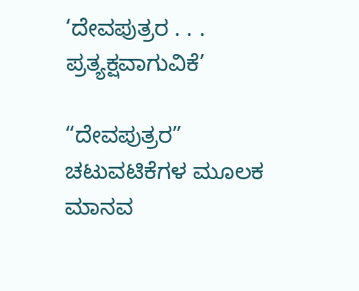‘ದೇವಪುತ್ರರ . . . ಪ್ರತ್ಯಕ್ಷವಾಗುವಿಕೆ’

“ದೇವಪುತ್ರರ” ಚಟುವಟಿಕೆಗಳ ಮೂಲಕ ಮಾನವ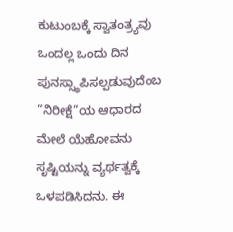ಕುಟುಂಬಕ್ಕೆ ಸ್ವಾತಂತ್ರ್ಯವು ಒಂದಲ್ಲ ಒಂದು ದಿನ ಪುನಸ್ಸ್ಥಾಪಿಸಲ್ಪಡುವುದೆಂಬ “ನಿರೀಕ್ಷೆ”ಯ ಆಧಾರದ ಮೇಲೆ ಯೆಹೋವನು ಸೃಷ್ಟಿಯನ್ನು ವ್ಯರ್ಥತ್ವಕ್ಕೆ ಒಳಪಡಿಸಿದನು. ಈ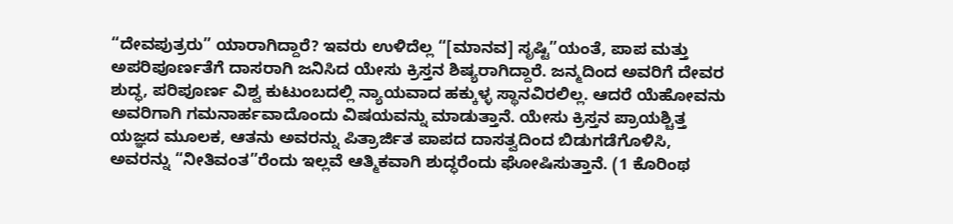“ದೇವಪುತ್ರರು” ಯಾರಾಗಿದ್ದಾರೆ? ಇವರು ಉಳಿದೆಲ್ಲ “[ಮಾನವ] ಸೃಷ್ಟಿ”ಯಂತೆ, ಪಾಪ ಮತ್ತು ಅಪರಿಪೂರ್ಣತೆಗೆ ದಾಸರಾಗಿ ಜನಿಸಿದ ಯೇಸು ಕ್ರಿಸ್ತನ ಶಿಷ್ಯರಾಗಿದ್ದಾರೆ. ಜನ್ಮದಿಂದ ಅವರಿಗೆ ದೇವರ ಶುದ್ಧ, ಪರಿಪೂರ್ಣ ವಿಶ್ವ ಕುಟುಂಬದಲ್ಲಿ ನ್ಯಾಯವಾದ ಹಕ್ಕುಳ್ಳ ಸ್ಥಾನವಿರಲಿಲ್ಲ. ಆದರೆ ಯೆಹೋವನು ಅವರಿಗಾಗಿ ಗಮನಾರ್ಹವಾದೊಂದು ವಿಷಯವನ್ನು ಮಾಡುತ್ತಾನೆ. ಯೇಸು ಕ್ರಿಸ್ತನ ಪ್ರಾಯಶ್ಚಿತ್ತ ಯಜ್ಞದ ಮೂಲಕ, ಆತನು ಅವರನ್ನು ಪಿತ್ರಾರ್ಜಿತ ಪಾಪದ ದಾಸತ್ವದಿಂದ ಬಿಡುಗಡೆಗೊಳಿಸಿ, ಅವರನ್ನು “ನೀತಿವಂತ”ರೆಂದು ಇಲ್ಲವೆ ಆತ್ಮಿಕವಾಗಿ ಶುದ್ಧರೆಂದು ಘೋಷಿಸುತ್ತಾನೆ. (1 ಕೊರಿಂಥ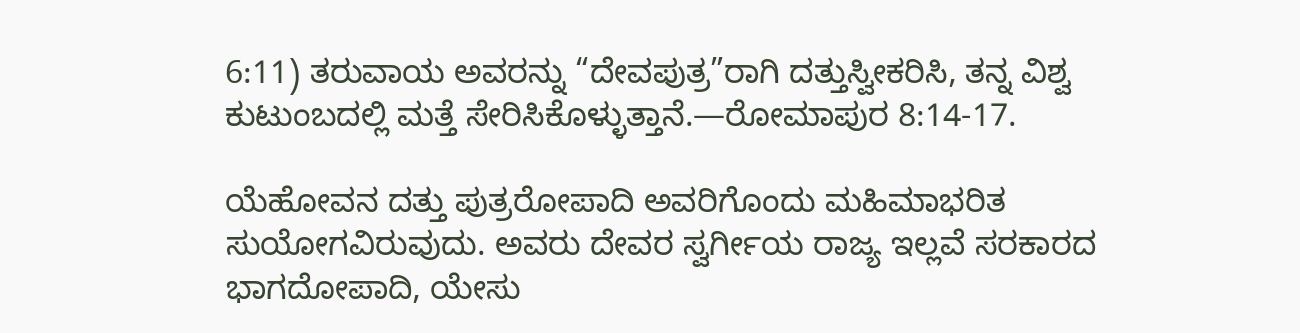6:11) ತರುವಾಯ ಅವರನ್ನು “ದೇವಪುತ್ರ”ರಾಗಿ ದತ್ತುಸ್ವೀಕರಿಸಿ, ತನ್ನ ವಿಶ್ವ ಕುಟುಂಬದಲ್ಲಿ ಮತ್ತೆ ಸೇರಿಸಿಕೊಳ್ಳುತ್ತಾನೆ.—ರೋಮಾಪುರ 8:14-17.

ಯೆಹೋವನ ದತ್ತು ಪುತ್ರರೋಪಾದಿ ಅವರಿಗೊಂದು ಮಹಿಮಾಭರಿತ ಸುಯೋಗವಿರುವುದು. ಅವರು ದೇವರ ಸ್ವರ್ಗೀಯ ರಾಜ್ಯ ಇಲ್ಲವೆ ಸರಕಾರದ ಭಾಗದೋಪಾದಿ, ಯೇಸು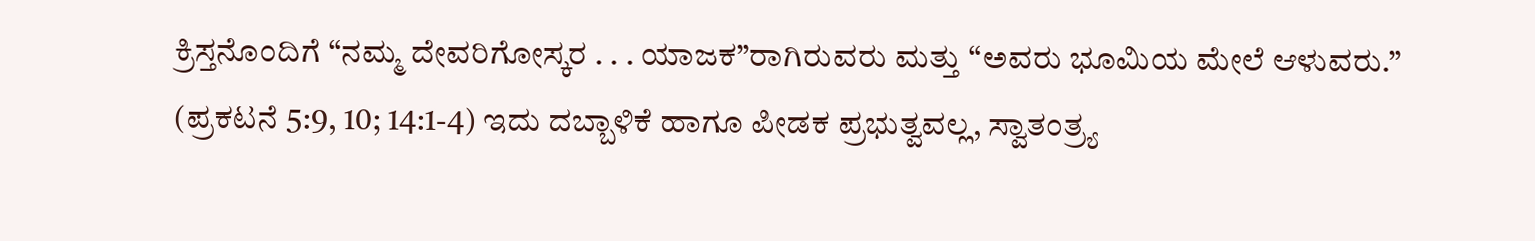ಕ್ರಿಸ್ತನೊಂದಿಗೆ “ನಮ್ಮ ದೇವರಿಗೋಸ್ಕರ . . . ಯಾಜಕ”ರಾಗಿರುವರು ಮತ್ತು “ಅವರು ಭೂಮಿಯ ಮೇಲೆ ಆಳುವರು.” (ಪ್ರಕಟನೆ 5:9, 10; 14:1-4) ಇದು ದಬ್ಬಾಳಿಕೆ ಹಾಗೂ ಪೀಡಕ ಪ್ರಭುತ್ವವಲ್ಲ, ಸ್ವಾತಂತ್ರ್ಯ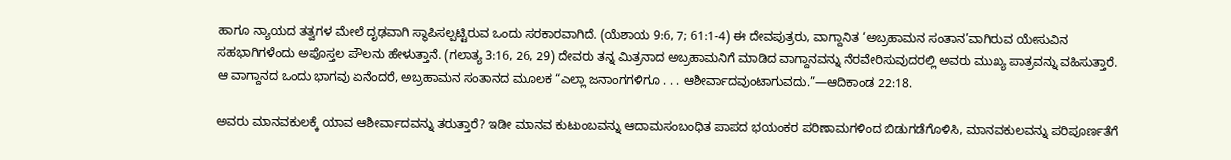ಹಾಗೂ ನ್ಯಾಯದ ತತ್ವಗಳ ಮೇಲೆ ದೃಢವಾಗಿ ಸ್ಥಾಪಿಸಲ್ಪಟ್ಟಿರುವ ಒಂದು ಸರಕಾರವಾಗಿದೆ. (ಯೆಶಾಯ 9:6, 7; 61:1-4) ಈ ದೇವಪುತ್ರರು, ವಾಗ್ದಾನಿತ ‘ಅಬ್ರಹಾಮನ ಸಂತಾನ’ವಾಗಿರುವ ಯೇಸುವಿನ ಸಹಭಾಗಿಗಳೆಂದು ಅಪೊಸ್ತಲ ಪೌಲನು ಹೇಳುತ್ತಾನೆ. (ಗಲಾತ್ಯ 3:16, 26, 29) ದೇವರು ತನ್ನ ಮಿತ್ರನಾದ ಅಬ್ರಹಾಮನಿಗೆ ಮಾಡಿದ ವಾಗ್ದಾನವನ್ನು ನೆರವೇರಿಸುವುದರಲ್ಲಿ ಅವರು ಮುಖ್ಯ ಪಾತ್ರವನ್ನು ವಹಿಸುತ್ತಾರೆ. ಆ ವಾಗ್ದಾನದ ಒಂದು ಭಾಗವು ಏನೆಂದರೆ, ಅಬ್ರಹಾಮನ ಸಂತಾನದ ಮೂಲಕ “ಎಲ್ಲಾ ಜನಾಂಗಗಳಿಗೂ . . . ಆಶೀರ್ವಾದವುಂಟಾಗುವದು.”—ಆದಿಕಾಂಡ 22:18.

ಅವರು ಮಾನವಕುಲಕ್ಕೆ ಯಾವ ಆಶೀರ್ವಾದವನ್ನು ತರುತ್ತಾರೆ? ಇಡೀ ಮಾನವ ಕುಟುಂಬವನ್ನು ಆದಾಮಸಂಬಂಧಿತ ಪಾಪದ ಭಯಂಕರ ಪರಿಣಾಮಗಳಿಂದ ಬಿಡುಗಡೆಗೊಳಿಸಿ, ಮಾನವಕುಲವನ್ನು ಪರಿಪೂರ್ಣತೆಗೆ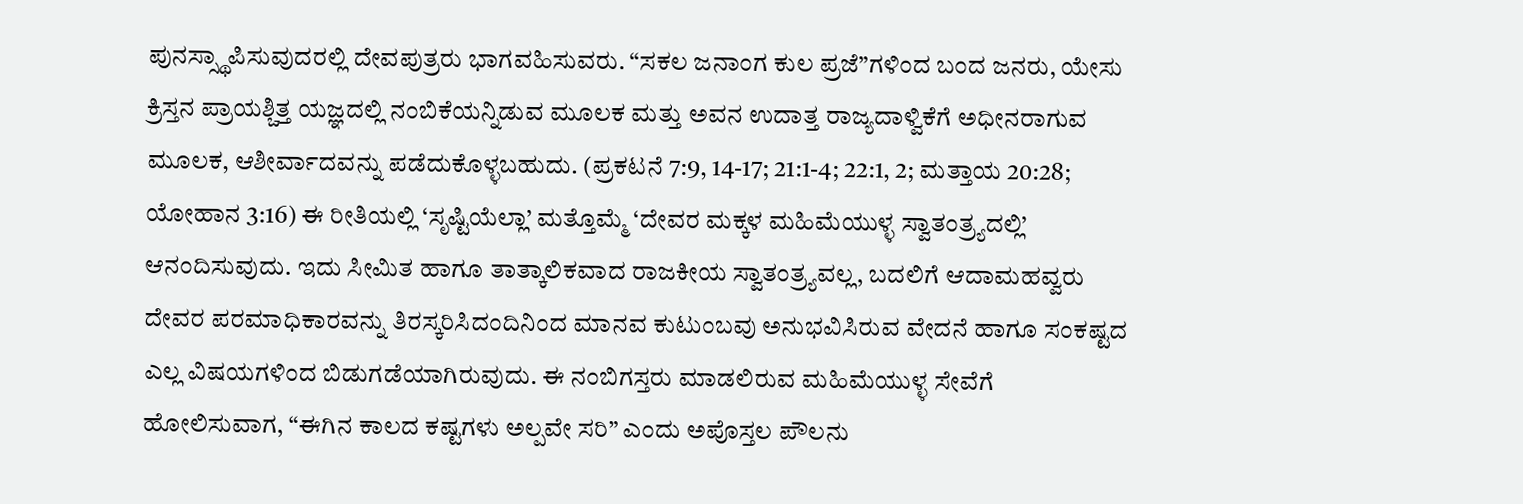ಪುನಸ್ಸ್ಥಾಪಿಸುವುದರಲ್ಲಿ ದೇವಪುತ್ರರು ಭಾಗವಹಿಸುವರು. “ಸಕಲ ಜನಾಂಗ ಕುಲ ಪ್ರಜೆ”ಗಳಿಂದ ಬಂದ ಜನರು, ಯೇಸು ಕ್ರಿಸ್ತನ ಪ್ರಾಯಶ್ಚಿತ್ತ ಯಜ್ಞದಲ್ಲಿ ನಂಬಿಕೆಯನ್ನಿಡುವ ಮೂಲಕ ಮತ್ತು ಅವನ ಉದಾತ್ತ ರಾಜ್ಯದಾಳ್ವಿಕೆಗೆ ಅಧೀನರಾಗುವ ಮೂಲಕ, ಆಶೀರ್ವಾದವನ್ನು ಪಡೆದುಕೊಳ್ಳಬಹುದು. (ಪ್ರಕಟನೆ 7:9, 14-17; 21:1-4; 22:1, 2; ಮತ್ತಾಯ 20:28; ಯೋಹಾನ 3:16) ಈ ರೀತಿಯಲ್ಲಿ ‘ಸೃಷ್ಟಿಯೆಲ್ಲಾ’ ಮತ್ತೊಮ್ಮೆ ‘ದೇವರ ಮಕ್ಕಳ ಮಹಿಮೆಯುಳ್ಳ ಸ್ವಾತಂತ್ರ್ಯದಲ್ಲಿ’ ಆನಂದಿಸುವುದು. ಇದು ಸೀಮಿತ ಹಾಗೂ ತಾತ್ಕಾಲಿಕವಾದ ರಾಜಕೀಯ ಸ್ವಾತಂತ್ರ್ಯವಲ್ಲ, ಬದಲಿಗೆ ಆದಾಮಹವ್ವರು ದೇವರ ಪರಮಾಧಿಕಾರವನ್ನು ತಿರಸ್ಕರಿಸಿದಂದಿನಿಂದ ಮಾನವ ಕುಟುಂಬವು ಅನುಭವಿಸಿರುವ ವೇದನೆ ಹಾಗೂ ಸಂಕಷ್ಟದ ಎಲ್ಲ ವಿಷಯಗಳಿಂದ ಬಿಡುಗಡೆಯಾಗಿರುವುದು. ಈ ನಂಬಿಗಸ್ತರು ಮಾಡಲಿರುವ ಮಹಿಮೆಯುಳ್ಳ ಸೇವೆಗೆ ಹೋಲಿಸುವಾಗ, “ಈಗಿನ ಕಾಲದ ಕಷ್ಟಗಳು ಅಲ್ಪವೇ ಸರಿ” ಎಂದು ಅಪೊಸ್ತಲ ಪೌಲನು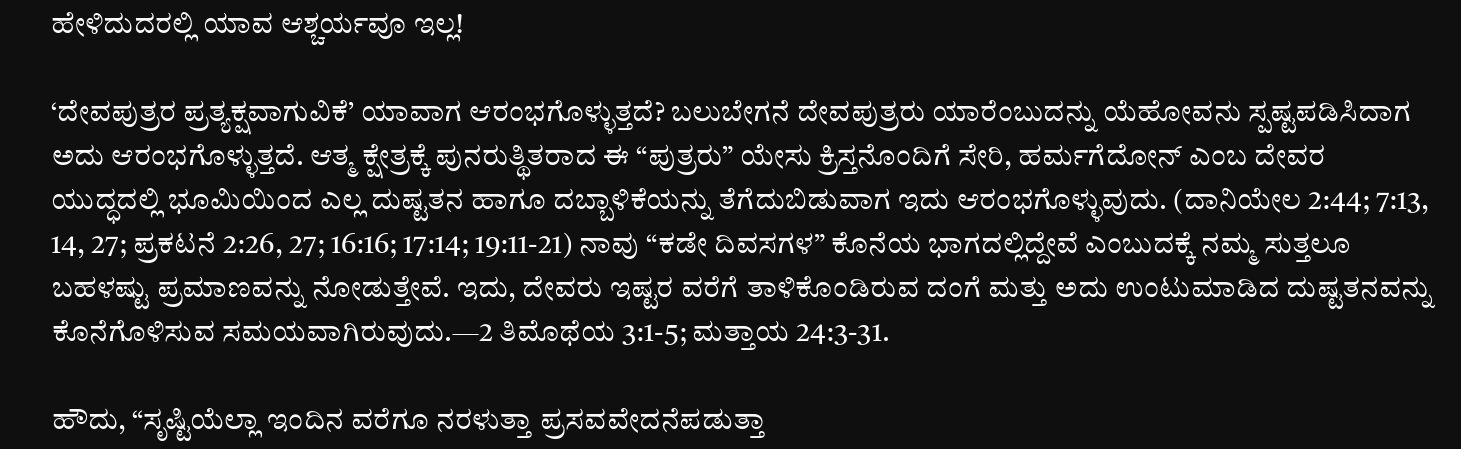ಹೇಳಿದುದರಲ್ಲಿ ಯಾವ ಆಶ್ಚರ್ಯವೂ ಇಲ್ಲ!

‘ದೇವಪುತ್ರರ ಪ್ರತ್ಯಕ್ಷವಾಗುವಿಕೆ’ ಯಾವಾಗ ಆರಂಭಗೊಳ್ಳುತ್ತದೆ? ಬಲುಬೇಗನೆ ದೇವಪುತ್ರರು ಯಾರೆಂಬುದನ್ನು ಯೆಹೋವನು ಸ್ಪಷ್ಟಪಡಿಸಿದಾಗ ಅದು ಆರಂಭಗೊಳ್ಳುತ್ತದೆ. ಆತ್ಮ ಕ್ಷೇತ್ರಕ್ಕೆ ಪುನರುತ್ಥಿತರಾದ ಈ “ಪುತ್ರರು” ಯೇಸು ಕ್ರಿಸ್ತನೊಂದಿಗೆ ಸೇರಿ, ಹರ್ಮಗೆದೋನ್‌ ಎಂಬ ದೇವರ ಯುದ್ಧದಲ್ಲಿ ಭೂಮಿಯಿಂದ ಎಲ್ಲ ದುಷ್ಟತನ ಹಾಗೂ ದಬ್ಬಾಳಿಕೆಯನ್ನು ತೆಗೆದುಬಿಡುವಾಗ ಇದು ಆರಂಭಗೊಳ್ಳುವುದು. (ದಾನಿಯೇಲ 2:44; 7:13, 14, 27; ಪ್ರಕಟನೆ 2:26, 27; 16:16; 17:14; 19:11-21) ನಾವು “ಕಡೇ ದಿವಸಗಳ” ಕೊನೆಯ ಭಾಗದಲ್ಲಿದ್ದೇವೆ ಎಂಬುದಕ್ಕೆ ನಮ್ಮ ಸುತ್ತಲೂ ಬಹಳಷ್ಟು ಪ್ರಮಾಣವನ್ನು ನೋಡುತ್ತೇವೆ. ಇದು, ದೇವರು ಇಷ್ಟರ ವರೆಗೆ ತಾಳಿಕೊಂಡಿರುವ ದಂಗೆ ಮತ್ತು ಅದು ಉಂಟುಮಾಡಿದ ದುಷ್ಟತನವನ್ನು ಕೊನೆಗೊಳಿಸುವ ಸಮಯವಾಗಿರುವುದು.—2 ತಿಮೊಥೆಯ 3:1-5; ಮತ್ತಾಯ 24:3-31.

ಹೌದು, “ಸೃಷ್ಟಿಯೆಲ್ಲಾ ಇಂದಿನ ವರೆಗೂ ನರಳುತ್ತಾ ಪ್ರಸವವೇದನೆಪಡುತ್ತಾ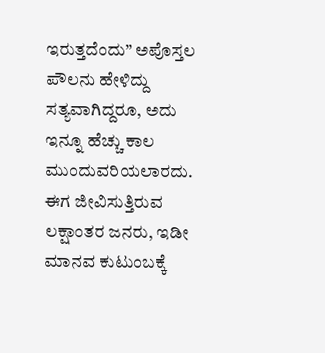ಇರುತ್ತದೆಂದು” ಅಪೊಸ್ತಲ ಪೌಲನು ಹೇಳಿದ್ದು ಸತ್ಯವಾಗಿದ್ದರೂ, ಅದು ಇನ್ನೂ ಹೆಚ್ಚು ಕಾಲ ಮುಂದುವರಿಯಲಾರದು. ಈಗ ಜೀವಿಸುತ್ತಿರುವ ಲಕ್ಷಾಂತರ ಜನರು, ಇಡೀ ಮಾನವ ಕುಟುಂಬಕ್ಕೆ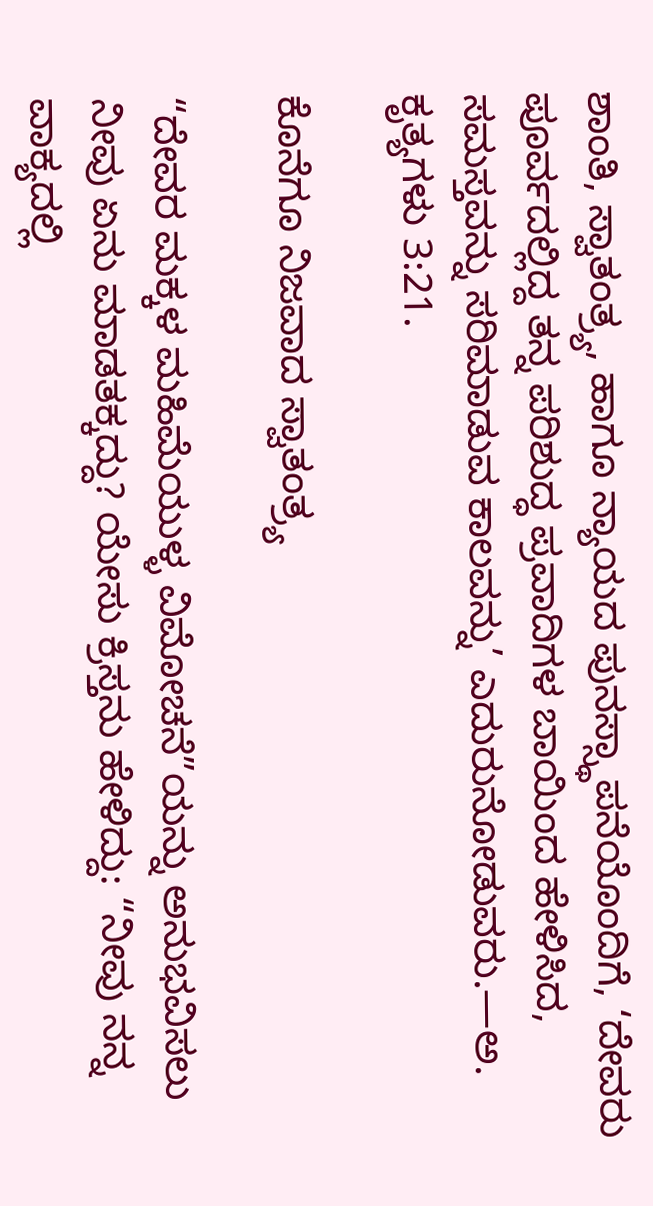ಶಾಂತಿ, ಸ್ವಾತಂತ್ರ್ಯ, ಹಾಗೂ ನ್ಯಾಯದ ಪುನಸ್ಸ್ಥಾಪನೆಯೊಂದಿಗೆ, ‘ದೇವರು ಪೂರ್ವದಲ್ಲಿದ್ದ ತನ್ನ ಪರಿಶುದ್ಧ ಪ್ರವಾದಿಗಳ ಬಾಯಿಂದ ಹೇಳಿಸಿದ, ಸಮಸ್ತವನ್ನು ಸರಿಮಾಡುವ ಕಾಲವನ್ನು’ ಎದುರುನೋಡುವರು.—ಅ. ಕೃತ್ಯಗಳು 3:21.

ಕೊನೆಗೂ ನಿಜವಾದ ಸ್ವಾತಂತ್ರ್ಯ

“ದೇವರ ಮಕ್ಕಳ ಮಹಿಮೆಯುಳ್ಳ ವಿಮೋಚನೆ”ಯನ್ನು ಅನುಭವಿಸಲು ನೀವು ಏನು ಮಾಡತಕ್ಕದ್ದು? ಯೇಸು ಕ್ರಿಸ್ತನು ಹೇಳಿದ್ದು: “ನೀವು ನನ್ನ ವಾಕ್ಯದಲ್ಲಿ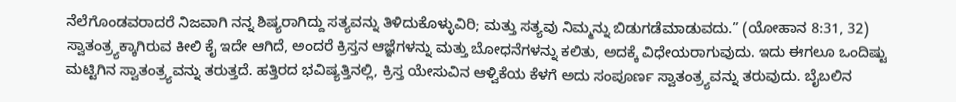ನೆಲೆಗೊಂಡವರಾದರೆ ನಿಜವಾಗಿ ನನ್ನ ಶಿಷ್ಯರಾಗಿದ್ದು ಸತ್ಯವನ್ನು ತಿಳಿದುಕೊಳ್ಳುವಿರಿ; ಮತ್ತು ಸತ್ಯವು ನಿಮ್ಮನ್ನು ಬಿಡುಗಡೆಮಾಡುವದು.” (ಯೋಹಾನ 8:31, 32) ಸ್ವಾತಂತ್ರ್ಯಕ್ಕಾಗಿರುವ ಕೀಲಿ ಕೈ ಇದೇ ಆಗಿದೆ, ಅಂದರೆ ಕ್ರಿಸ್ತನ ಆಜ್ಞೆಗಳನ್ನು ಮತ್ತು ಬೋಧನೆಗಳನ್ನು ಕಲಿತು, ಅದಕ್ಕೆ ವಿಧೇಯರಾಗುವುದು. ಇದು ಈಗಲೂ ಒಂದಿಷ್ಟು ಮಟ್ಟಿಗಿನ ಸ್ವಾತಂತ್ರ್ಯವನ್ನು ತರುತ್ತದೆ. ಹತ್ತಿರದ ಭವಿಷ್ಯತ್ತಿನಲ್ಲಿ, ಕ್ರಿಸ್ತ ಯೇಸುವಿನ ಆಳ್ವಿಕೆಯ ಕೆಳಗೆ ಅದು ಸಂಪೂರ್ಣ ಸ್ವಾತಂತ್ರ್ಯವನ್ನು ತರುವುದು. ಬೈಬಲಿನ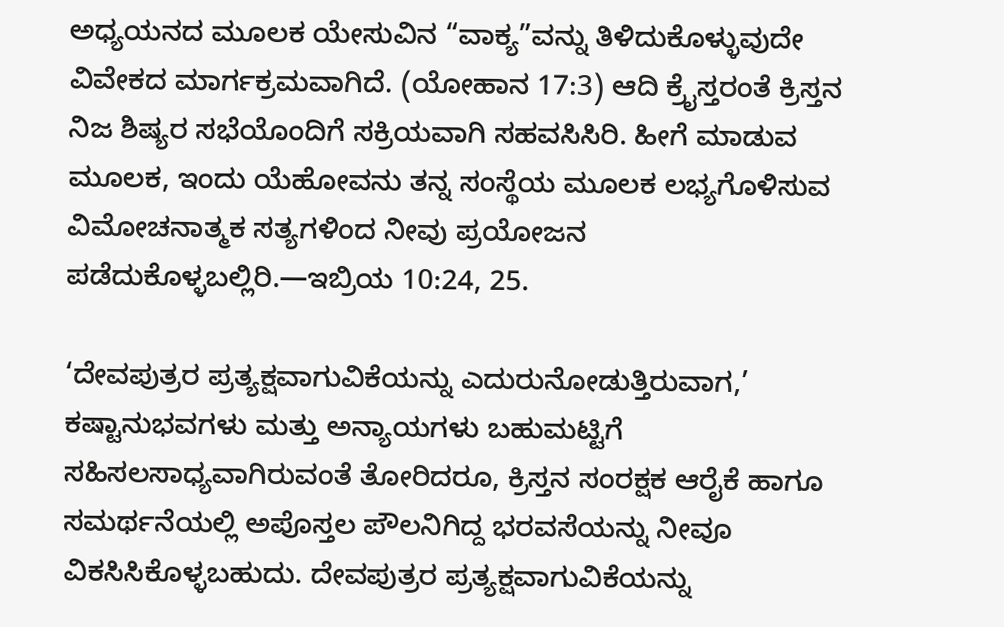ಅಧ್ಯಯನದ ಮೂಲಕ ಯೇಸುವಿನ “ವಾಕ್ಯ”ವನ್ನು ತಿಳಿದುಕೊಳ್ಳುವುದೇ ವಿವೇಕದ ಮಾರ್ಗಕ್ರಮವಾಗಿದೆ. (ಯೋಹಾನ 17:3) ಆದಿ ಕ್ರೈಸ್ತರಂತೆ ಕ್ರಿಸ್ತನ ನಿಜ ಶಿಷ್ಯರ ಸಭೆಯೊಂದಿಗೆ ಸಕ್ರಿಯವಾಗಿ ಸಹವಸಿಸಿರಿ. ಹೀಗೆ ಮಾಡುವ ಮೂಲಕ, ಇಂದು ಯೆಹೋವನು ತನ್ನ ಸಂಸ್ಥೆಯ ಮೂಲಕ ಲಭ್ಯಗೊಳಿಸುವ ವಿಮೋಚನಾತ್ಮಕ ಸತ್ಯಗಳಿಂದ ನೀವು ಪ್ರಯೋಜನ ಪಡೆದುಕೊಳ್ಳಬಲ್ಲಿರಿ.—ಇಬ್ರಿಯ 10:24, 25.

‘ದೇವಪುತ್ರರ ಪ್ರತ್ಯಕ್ಷವಾಗುವಿಕೆಯನ್ನು ಎದುರುನೋಡುತ್ತಿರುವಾಗ,’ ಕಷ್ಟಾನುಭವಗಳು ಮತ್ತು ಅನ್ಯಾಯಗಳು ಬಹುಮಟ್ಟಿಗೆ ಸಹಿಸಲಸಾಧ್ಯವಾಗಿರುವಂತೆ ತೋರಿದರೂ, ಕ್ರಿಸ್ತನ ಸಂರಕ್ಷಕ ಆರೈಕೆ ಹಾಗೂ ಸಮರ್ಥನೆಯಲ್ಲಿ ಅಪೊಸ್ತಲ ಪೌಲನಿಗಿದ್ದ ಭರವಸೆಯನ್ನು ನೀವೂ ವಿಕಸಿಸಿಕೊಳ್ಳಬಹುದು. ದೇವಪುತ್ರರ ಪ್ರತ್ಯಕ್ಷವಾಗುವಿಕೆಯನ್ನು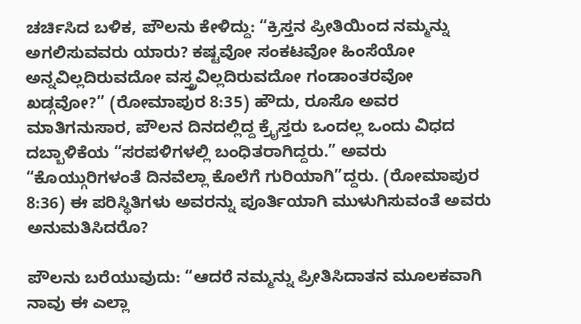ಚರ್ಚಿಸಿದ ಬಳಿಕ, ಪೌಲನು ಕೇಳಿದ್ದು: “ಕ್ರಿಸ್ತನ ಪ್ರೀತಿಯಿಂದ ನಮ್ಮನ್ನು ಅಗಲಿಸುವವರು ಯಾರು? ಕಷ್ಟವೋ ಸಂಕಟವೋ ಹಿಂಸೆಯೋ ಅನ್ನವಿಲ್ಲದಿರುವದೋ ವಸ್ತ್ರವಿಲ್ಲದಿರುವದೋ ಗಂಡಾಂತರವೋ ಖಡ್ಗವೋ?” (ರೋಮಾಪುರ 8:35) ಹೌದು, ರೂಸೊ ಅವರ ಮಾತಿಗನುಸಾರ, ಪೌಲನ ದಿನದಲ್ಲಿದ್ದ ಕ್ರೈಸ್ತರು ಒಂದಲ್ಲ ಒಂದು ವಿಧದ ದಬ್ಬಾಳಿಕೆಯ “ಸರಪಳಿಗಳಲ್ಲಿ ಬಂಧಿತರಾಗಿದ್ದರು.” ಅವರು “ಕೊಯ್ಗುರಿಗಳಂತೆ ದಿನವೆಲ್ಲಾ ಕೊಲೆಗೆ ಗುರಿಯಾಗಿ”ದ್ದರು. (ರೋಮಾಪುರ 8:36) ಈ ಪರಿಸ್ಥಿತಿಗಳು ಅವರನ್ನು ಪೂರ್ತಿಯಾಗಿ ಮುಳುಗಿಸುವಂತೆ ಅವರು ಅನುಮತಿಸಿದರೊ?

ಪೌಲನು ಬರೆಯುವುದು: “ಆದರೆ ನಮ್ಮನ್ನು ಪ್ರೀತಿಸಿದಾತನ ಮೂಲಕವಾಗಿ ನಾವು ಈ ಎಲ್ಲಾ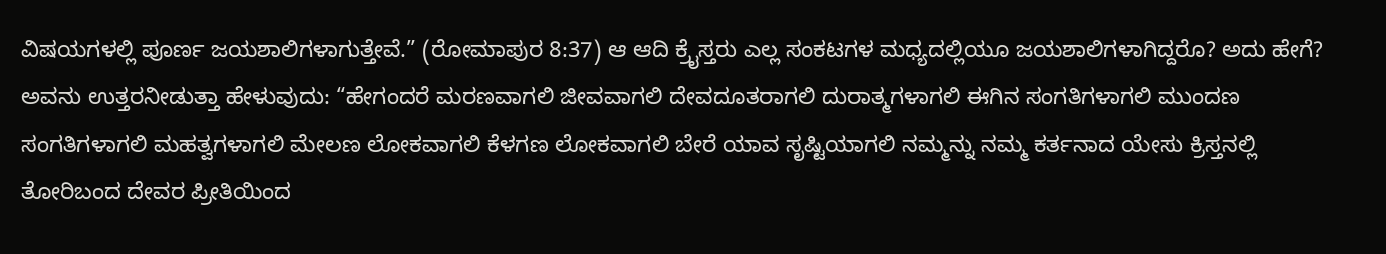ವಿಷಯಗಳಲ್ಲಿ ಪೂರ್ಣ ಜಯಶಾಲಿಗಳಾಗುತ್ತೇವೆ.” (ರೋಮಾಪುರ 8:37) ಆ ಆದಿ ಕ್ರೈಸ್ತರು ಎಲ್ಲ ಸಂಕಟಗಳ ಮಧ್ಯದಲ್ಲಿಯೂ ಜಯಶಾಲಿಗಳಾಗಿದ್ದರೊ? ಅದು ಹೇಗೆ? ಅವನು ಉತ್ತರನೀಡುತ್ತಾ ಹೇಳುವುದು: “ಹೇಗಂದರೆ ಮರಣವಾಗಲಿ ಜೀವವಾಗಲಿ ದೇವದೂತರಾಗಲಿ ದುರಾತ್ಮಗಳಾಗಲಿ ಈಗಿನ ಸಂಗತಿಗಳಾಗಲಿ ಮುಂದಣ ಸಂಗತಿಗಳಾಗಲಿ ಮಹತ್ವಗಳಾಗಲಿ ಮೇಲಣ ಲೋಕವಾಗಲಿ ಕೆಳಗಣ ಲೋಕವಾಗಲಿ ಬೇರೆ ಯಾವ ಸೃಷ್ಟಿಯಾಗಲಿ ನಮ್ಮನ್ನು ನಮ್ಮ ಕರ್ತನಾದ ಯೇಸು ಕ್ರಿಸ್ತನಲ್ಲಿ ತೋರಿಬಂದ ದೇವರ ಪ್ರೀತಿಯಿಂದ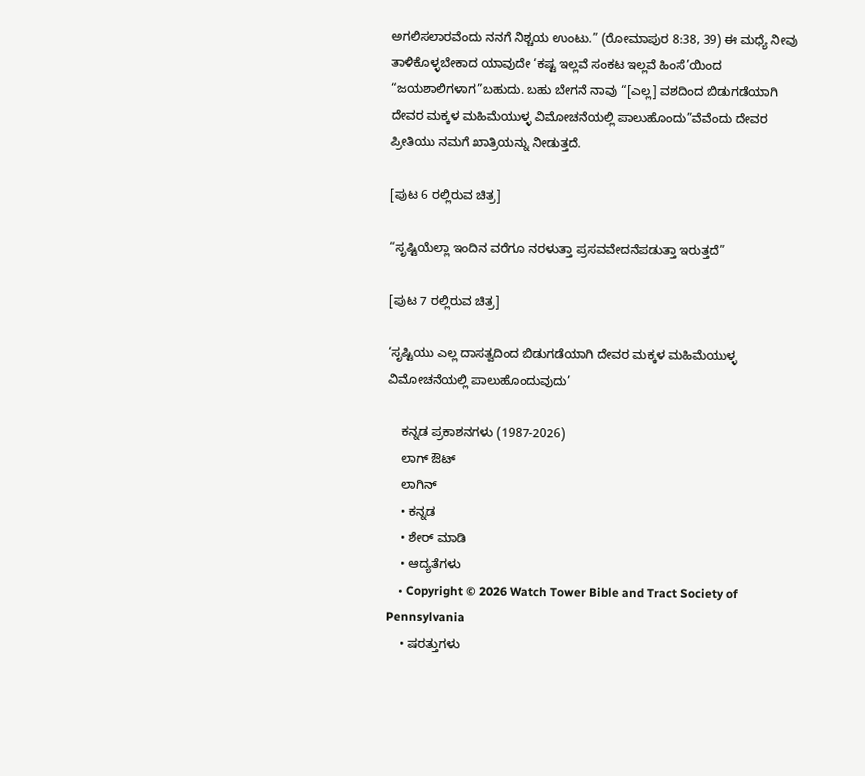ಅಗಲಿಸಲಾರವೆಂದು ನನಗೆ ನಿಶ್ಚಯ ಉಂಟು.” (ರೋಮಾಪುರ 8:38, 39) ಈ ಮಧ್ಯೆ ನೀವು ತಾಳಿಕೊಳ್ಳಬೇಕಾದ ಯಾವುದೇ ‘ಕಷ್ಟ ಇಲ್ಲವೆ ಸಂಕಟ ಇಲ್ಲವೆ ಹಿಂಸೆ’ಯಿಂದ “ಜಯಶಾಲಿಗಳಾಗ”ಬಹುದು. ಬಹು ಬೇಗನೆ ನಾವು “[ಎಲ್ಲ] ವಶದಿಂದ ಬಿಡುಗಡೆಯಾಗಿ ದೇವರ ಮಕ್ಕಳ ಮಹಿಮೆಯುಳ್ಳ ವಿಮೋಚನೆಯಲ್ಲಿ ಪಾಲುಹೊಂದು”ವೆವೆಂದು ದೇವರ ಪ್ರೀತಿಯು ನಮಗೆ ಖಾತ್ರಿಯನ್ನು ನೀಡುತ್ತದೆ.

[ಪುಟ 6 ರಲ್ಲಿರುವ ಚಿತ್ರ]

“ಸೃಷ್ಟಿಯೆಲ್ಲಾ ಇಂದಿನ ವರೆಗೂ ನರಳುತ್ತಾ ಪ್ರಸವವೇದನೆಪಡುತ್ತಾ ಇರುತ್ತದೆ”

[ಪುಟ 7 ರಲ್ಲಿರುವ ಚಿತ್ರ]

‘ಸೃಷ್ಟಿಯು ಎಲ್ಲ ದಾಸತ್ವದಿಂದ ಬಿಡುಗಡೆಯಾಗಿ ದೇವರ ಮಕ್ಕಳ ಮಹಿಮೆಯುಳ್ಳ ವಿಮೋಚನೆಯಲ್ಲಿ ಪಾಲುಹೊಂದುವುದು’

    ಕನ್ನಡ ಪ್ರಕಾಶನಗಳು (1987-2026)
    ಲಾಗ್ ಔಟ್
    ಲಾಗಿನ್
    • ಕನ್ನಡ
    • ಶೇರ್ ಮಾಡಿ
    • ಆದ್ಯತೆಗಳು
    • Copyright © 2026 Watch Tower Bible and Tract Society of Pennsylvania
    • ಷರತ್ತುಗಳು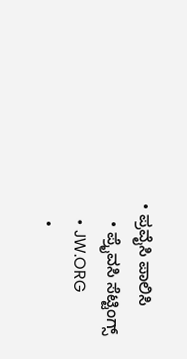• ಪ್ರವೈಸಿ ಪಾಲಿಸಿ
    • ಪ್ರೈವಸಿ ಸೆಟ್ಟಿಂಗ್ಸ್
    • JW.ORG
    •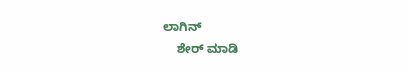ಲಾಗಿನ್
    ಶೇರ್ ಮಾಡಿ